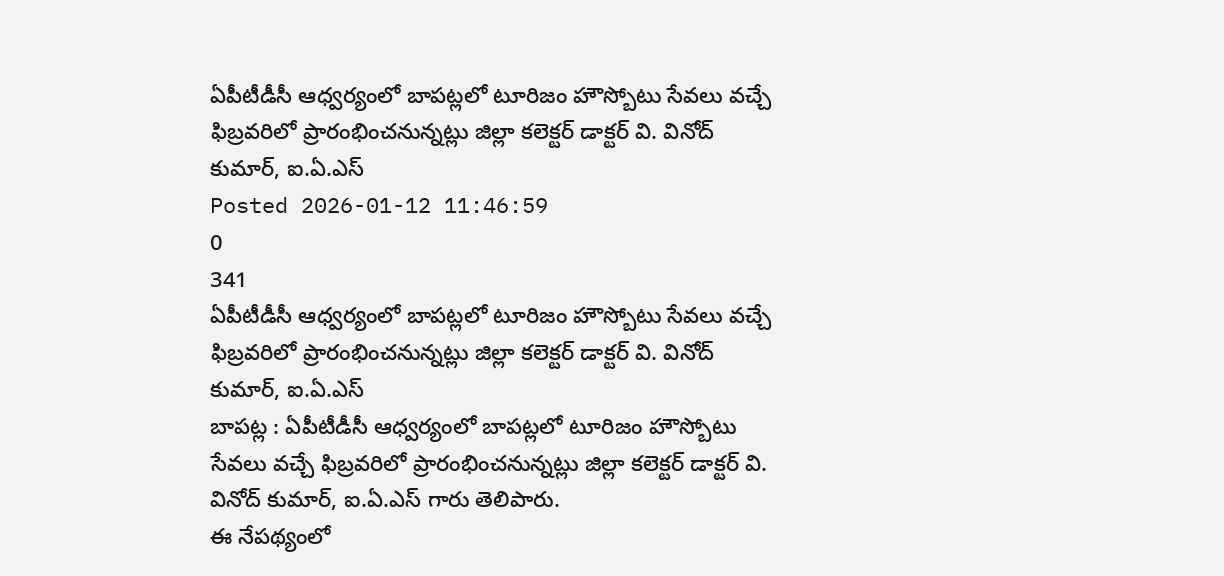ఏపీటీడీసీ ఆధ్వర్యంలో బాపట్లలో టూరిజం హౌస్బోటు సేవలు వచ్చే ఫిబ్రవరిలో ప్రారంభించనున్నట్లు జిల్లా కలెక్టర్ డాక్టర్ వి. వినోద్ కుమార్, ఐ.ఏ.ఎస్
Posted 2026-01-12 11:46:59
0
341
ఏపీటీడీసీ ఆధ్వర్యంలో బాపట్లలో టూరిజం హౌస్బోటు సేవలు వచ్చే ఫిబ్రవరిలో ప్రారంభించనున్నట్లు జిల్లా కలెక్టర్ డాక్టర్ వి. వినోద్ కుమార్, ఐ.ఏ.ఎస్
బాపట్ల : ఏపీటీడీసీ ఆధ్వర్యంలో బాపట్లలో టూరిజం హౌస్బోటు సేవలు వచ్చే ఫిబ్రవరిలో ప్రారంభించనున్నట్లు జిల్లా కలెక్టర్ డాక్టర్ వి. వినోద్ కుమార్, ఐ.ఏ.ఎస్ గారు తెలిపారు.
ఈ నేపథ్యంలో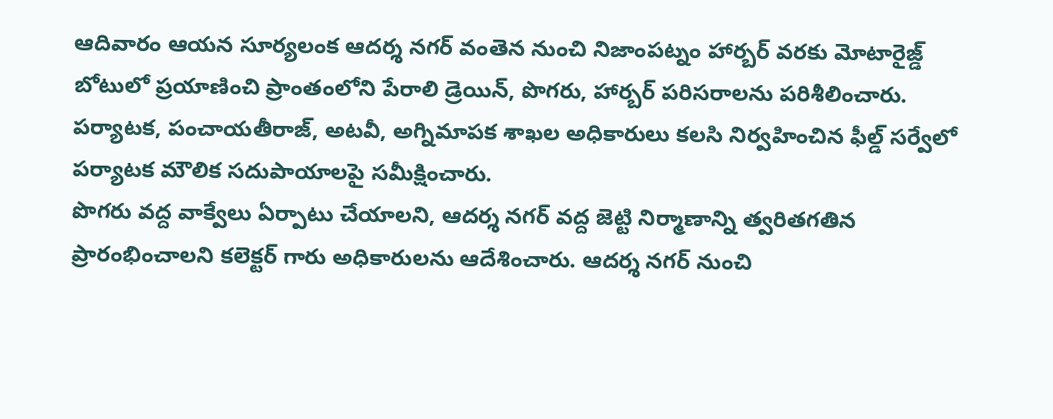ఆదివారం ఆయన సూర్యలంక ఆదర్శ నగర్ వంతెన నుంచి నిజాంపట్నం హార్బర్ వరకు మోటారైజ్డ్ బోటులో ప్రయాణించి ప్రాంతంలోని పేరాలి డ్రెయిన్, పొగరు, హార్బర్ పరిసరాలను పరిశీలించారు.
పర్యాటక, పంచాయతీరాజ్, అటవీ, అగ్నిమాపక శాఖల అధికారులు కలసి నిర్వహించిన ఫీల్డ్ సర్వేలో పర్యాటక మౌలిక సదుపాయాలపై సమీక్షించారు.
పొగరు వద్ద వాక్వేలు ఏర్పాటు చేయాలని, ఆదర్శ నగర్ వద్ద జెట్టి నిర్మాణాన్ని త్వరితగతిన ప్రారంభించాలని కలెక్టర్ గారు అధికారులను ఆదేశించారు. ఆదర్శ నగర్ నుంచి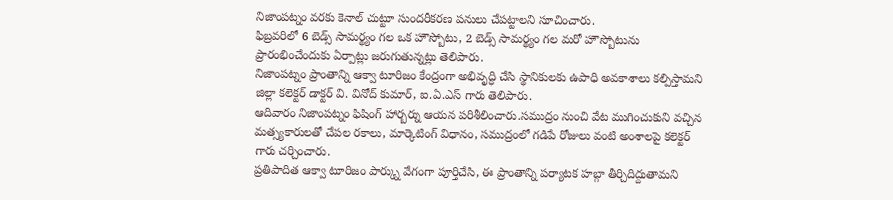నిజాంపట్నం వరకు కెనాల్ చుట్టూ సుందరీకరణ పనులు చేపట్టాలని సూచించారు.
ఫిబ్రవరిలో 6 బెడ్స్ సామర్థ్యం గల ఒక హౌస్బోటు, 2 బెడ్స్ సామర్థ్యం గల మరో హౌస్బోటును ప్రారంభించేందుకు ఏర్పాట్లు జరుగుతున్నట్లు తెలిపారు.
నిజాంపట్నం ప్రాంతాన్ని ఆక్వా టూరిజం కేంద్రంగా అభివృద్ధి చేసి స్థానికులకు ఉపాధి అవకాశాలు కల్పిస్తామని జిల్లా కలెక్టర్ డాక్టర్ వి. వినోద్ కుమార్, ఐ.ఏ.ఎస్ గారు తెలిపారు.
ఆదివారం నిజాంపట్నం ఫిషింగ్ హార్బర్ను ఆయన పరిశీలించారు.సముద్రం నుంచి వేట ముగించుకుని వచ్చిన మత్స్యకారులతో చేపల రకాలు, మార్కెటింగ్ విధానం, సముద్రంలో గడిపే రోజులు వంటి అంశాలపై కలెక్టర్ గారు చర్చించారు.
ప్రతిపాదిత ఆక్వా టూరిజం పార్క్ను వేగంగా పూర్తిచేసి, ఈ ప్రాంతాన్ని పర్యాటక హబ్గా తీర్చిదిద్దుతామని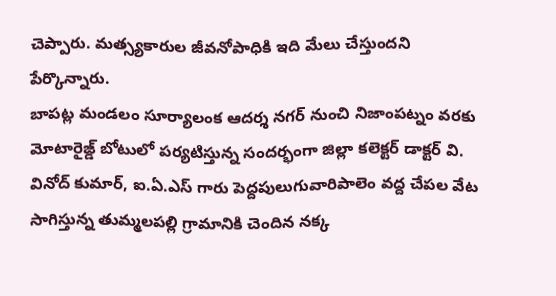చెప్పారు. మత్స్యకారుల జీవనోపాధికి ఇది మేలు చేస్తుందని పేర్కొన్నారు.
బాపట్ల మండలం సూర్యాలంక ఆదర్శ నగర్ నుంచి నిజాంపట్నం వరకు మోటారైజ్డ్ బోటులో పర్యటిస్తున్న సందర్భంగా జిల్లా కలెక్టర్ డాక్టర్ వి. వినోద్ కుమార్, ఐ.ఏ.ఎస్ గారు పెద్దపులుగువారిపాలెం వద్ద చేపల వేట సాగిస్తున్న తుమ్మలపల్లి గ్రామానికి చెందిన నక్క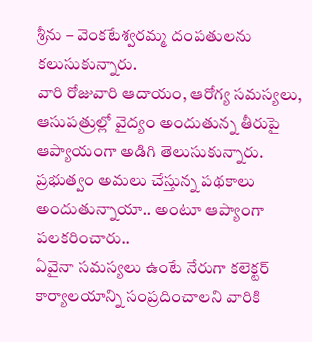శ్రీను – వెంకటేశ్వరమ్మ దంపతులను కలుసుకున్నారు.
వారి రోజువారి ఆదాయం, ఆరోగ్య సమస్యలు, ఆసుపత్రుల్లో వైద్యం అందుతున్న తీరుపై ఆప్యాయంగా అడిగి తెలుసుకున్నారు.
ప్రభుత్వం అమలు చేస్తున్న పథకాలు అందుతున్నాయా.. అంటూ ఆప్యాంగా పలకరించారు..
ఏవైనా సమస్యలు ఉంటే నేరుగా కలెక్టర్ కార్యాలయాన్ని సంప్రదించాలని వారికి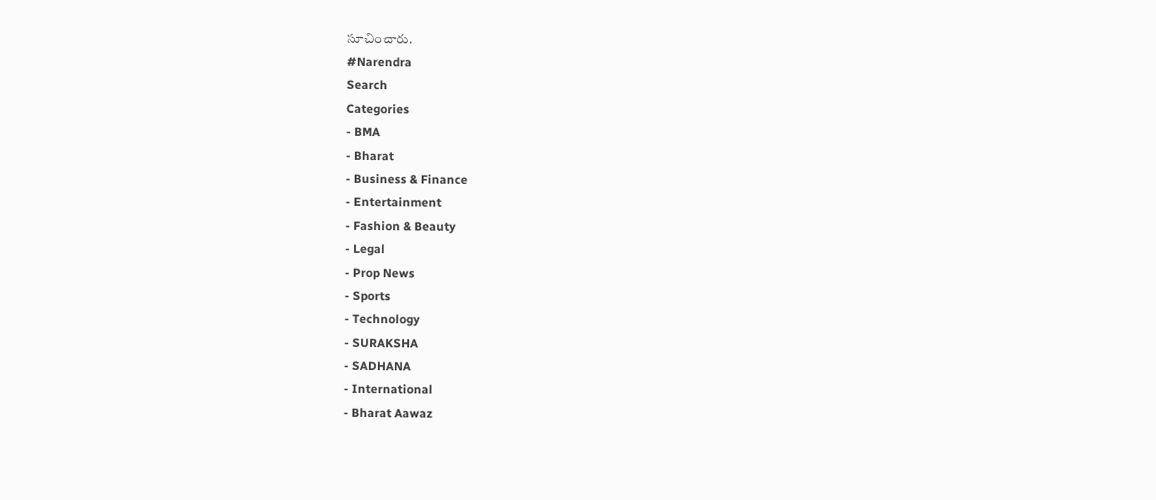సూచించారు.
#Narendra
Search
Categories
- BMA
- Bharat
- Business & Finance
- Entertainment
- Fashion & Beauty
- Legal
- Prop News
- Sports
- Technology
- SURAKSHA
- SADHANA
- International
- Bharat Aawaz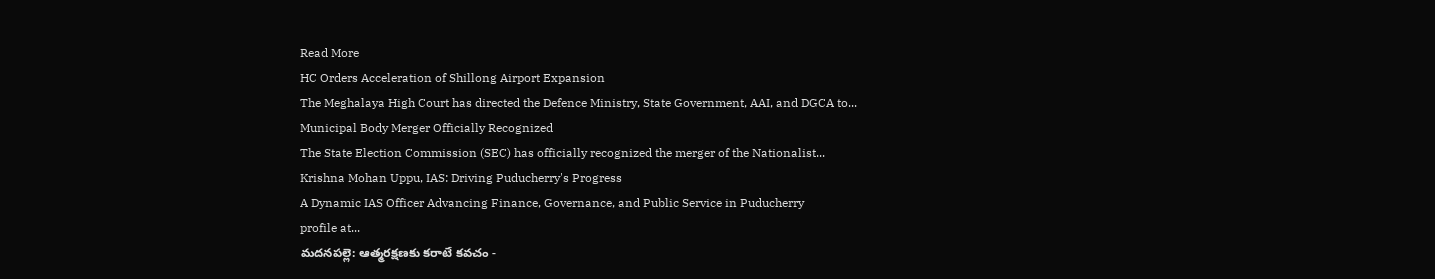Read More
HC Orders Acceleration of Shillong Airport Expansion
The Meghalaya High Court has directed the Defence Ministry, State Government, AAI, and DGCA to...
Municipal Body Merger Officially Recognized
The State Election Commission (SEC) has officially recognized the merger of the Nationalist...
Krishna Mohan Uppu, IAS: Driving Puducherry's Progress
A Dynamic IAS Officer Advancing Finance, Governance, and Public Service in Puducherry
profile at...
మదనపల్లె: ఆత్మరక్షణకు కరాటే కవచం -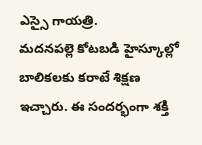ఎస్సై గాయత్రి.
మదనపల్లె కోటబడి హైస్కూల్లో బాలికలకు కరాటే శిక్షణ ఇచ్చారు. ఈ సందర్భంగా శక్తి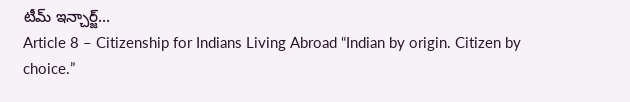టీమ్ ఇన్చార్జ్...
Article 8 – Citizenship for Indians Living Abroad “Indian by origin. Citizen by choice.”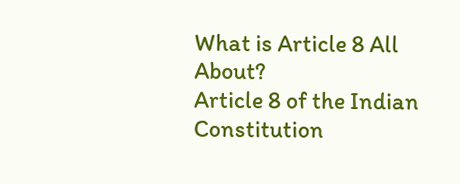What is Article 8 All About?
Article 8 of the Indian Constitution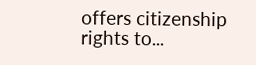offers citizenship rights to...